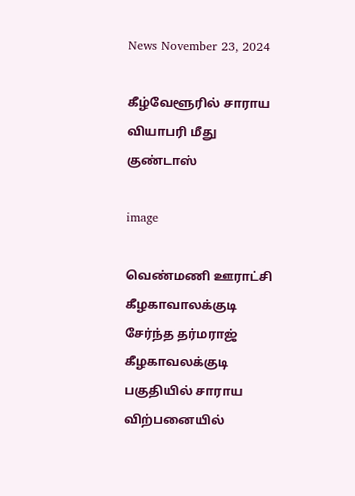News November 23, 2024

கீழ்வேளூரில் சாராய வியாபரி மீது குண்டாஸ்

image

வெண்மணி ஊராட்சி கீழகாவாலக்குடி சேர்ந்த தர்மராஜ் கீழகாவலக்குடி பகுதியில் சாராய விற்பனையில்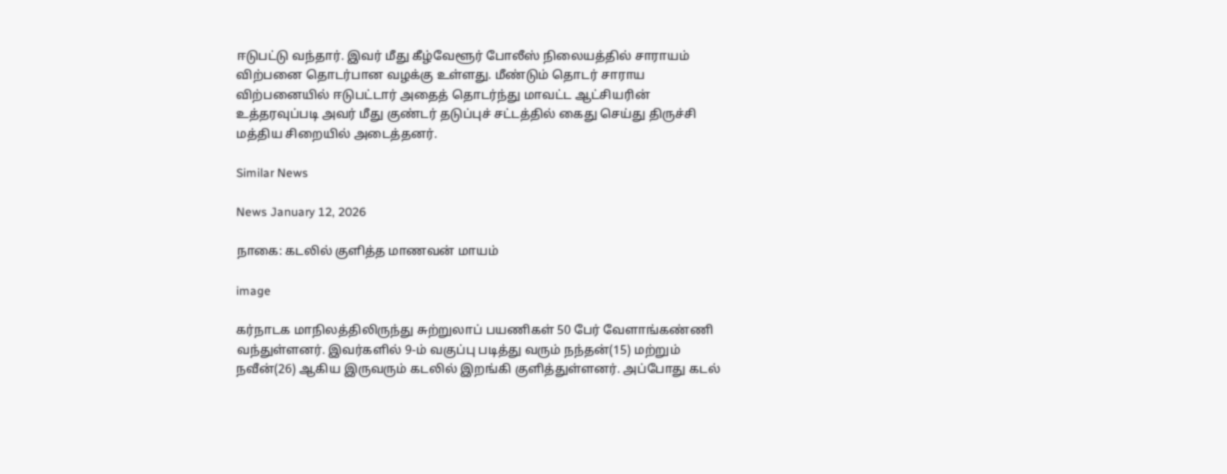ஈடுபட்டு வந்தார். இவர் மீது கீழ்வேளூர் போலீஸ் நிலையத்தில் சாராயம் விற்பனை தொடர்பான வழக்கு உள்ளது. மீண்டும் தொடர் சாராய விற்பனையில் ஈடுபட்டார் அதைத் தொடர்ந்து மாவட்ட ஆட்சியரின் உத்தரவுப்படி அவர் மீது குண்டர் தடுப்புச் சட்டத்தில் கைது செய்து திருச்சி மத்திய சிறையில் அடைத்தனர்.

Similar News

News January 12, 2026

நாகை: கடலில் குளித்த மாணவன் மாயம்

image

கர்நாடக மாநிலத்திலிருந்து சுற்றுலாப் பயணிகள் 50 பேர் வேளாங்கண்ணி வந்துள்ளனர். இவர்களில் 9-ம் வகுப்பு படித்து வரும் நந்தன்(15) மற்றும் நவீன்(26) ஆகிய இருவரும் கடலில் இறங்கி குளித்துள்ளனர். அப்போது கடல்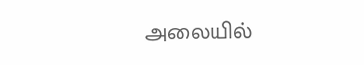அலையில்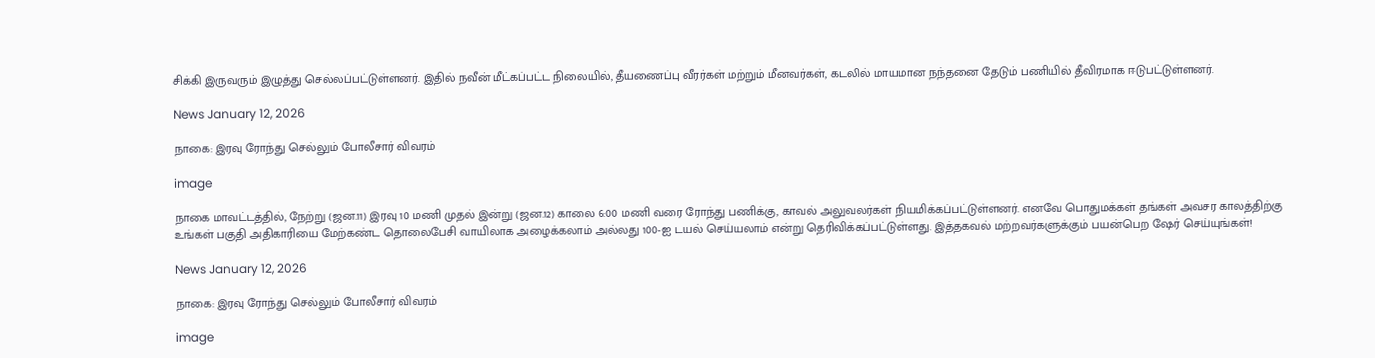சிக்கி இருவரும் இழுத்து செல்லப்பட்டுள்ளனர். இதில் நவீன் மீட்கப்பட்ட நிலையில், தீயணைப்பு வீரர்கள் மற்றும் மீனவர்கள், கடலில் மாயமான நந்தனை தேடும் பணியில் தீவிரமாக ஈடுபட்டுள்ளனர்.

News January 12, 2026

நாகை: இரவு ரோந்து செல்லும் போலீசார் விவரம்

image

நாகை மாவட்டத்தில், நேற்று (ஜன.11) இரவு 10 மணி முதல் இன்று (ஜன.12) காலை 6:00 மணி வரை ரோந்து பணிக்கு, காவல் அலுவலர்கள் நியமிக்கப்பட்டுள்ளனர். எனவே பொதுமக்கள் தங்கள் அவசர காலத்திற்கு உங்கள் பகுதி அதிகாரியை மேற்கண்ட தொலைபேசி வாயிலாக அழைக்கலாம் அல்லது 100-ஐ டயல் செய்யலாம் என்று தெரிவிக்கப்பட்டுள்ளது. இத்தகவல் மற்றவர்களுக்கும் பயன்பெற ஷேர் செய்யுங்கள்!

News January 12, 2026

நாகை: இரவு ரோந்து செல்லும் போலீசார் விவரம்

image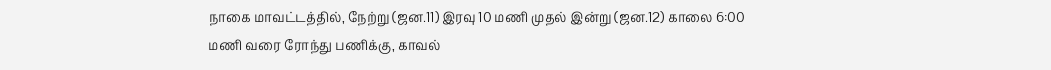நாகை மாவட்டத்தில், நேற்று (ஜன.11) இரவு 10 மணி முதல் இன்று (ஜன.12) காலை 6:00 மணி வரை ரோந்து பணிக்கு, காவல்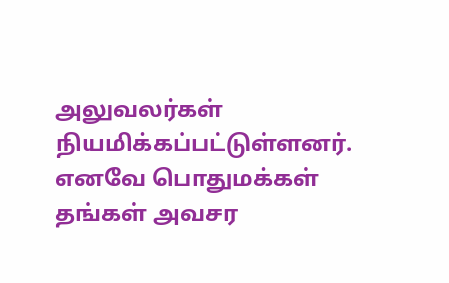அலுவலர்கள் நியமிக்கப்பட்டுள்ளனர். எனவே பொதுமக்கள் தங்கள் அவசர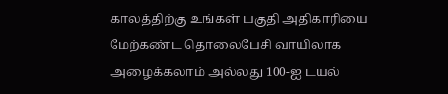காலத்திற்கு உங்கள் பகுதி அதிகாரியை மேற்கண்ட தொலைபேசி வாயிலாக அழைக்கலாம் அல்லது 100-ஐ டயல்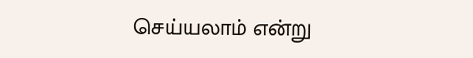செய்யலாம் என்று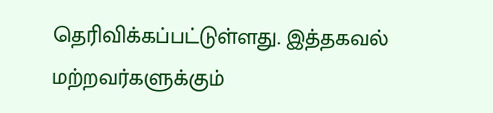தெரிவிக்கப்பட்டுள்ளது. இத்தகவல் மற்றவர்களுக்கும்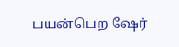பயன்பெற ஷேர்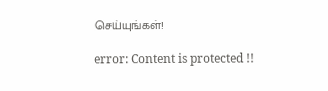செய்யுங்கள்!

error: Content is protected !!